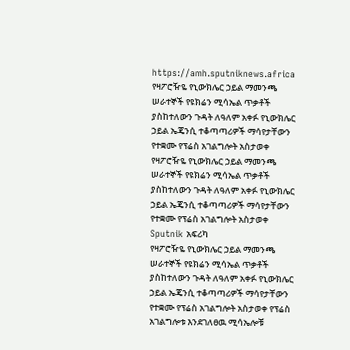https://amh.sputniknews.africa
የዛፖሮዥዬ የኒውክሌር ኃይል ማመንጫ ሠራተኞች የዩክሬን ሚሳኤል ጥቃቶች ያስከተለውን ጉዳት ለዓለም አቀፉ የኒውክሌር ኃይል ኤጄንሲ ተቆጣጣሪዎች ማሳየታቸውን የተቋሙ የፕሬስ አገልግሎት አስታወቀ
የዛፖሮዥዬ የኒውክሌር ኃይል ማመንጫ ሠራተኞች የዩክሬን ሚሳኤል ጥቃቶች ያስከተለውን ጉዳት ለዓለም አቀፉ የኒውክሌር ኃይል ኤጄንሲ ተቆጣጣሪዎች ማሳየታቸውን የተቋሙ የፕሬስ አገልግሎት አስታወቀ
Sputnik አፍሪካ
የዛፖሮዥዬ የኒውክሌር ኃይል ማመንጫ ሠራተኞች የዩክሬን ሚሳኤል ጥቃቶች ያስከተለውን ጉዳት ለዓለም አቀፉ የኒውክሌር ኃይል ኤጄንሲ ተቆጣጣሪዎች ማሳየታቸውን የተቋሙ የፕሬስ አገልግሎት አስታወቀ የፕሬስ አገልግሎቱ እንደገለፀዉ ሚሳኤሎቹ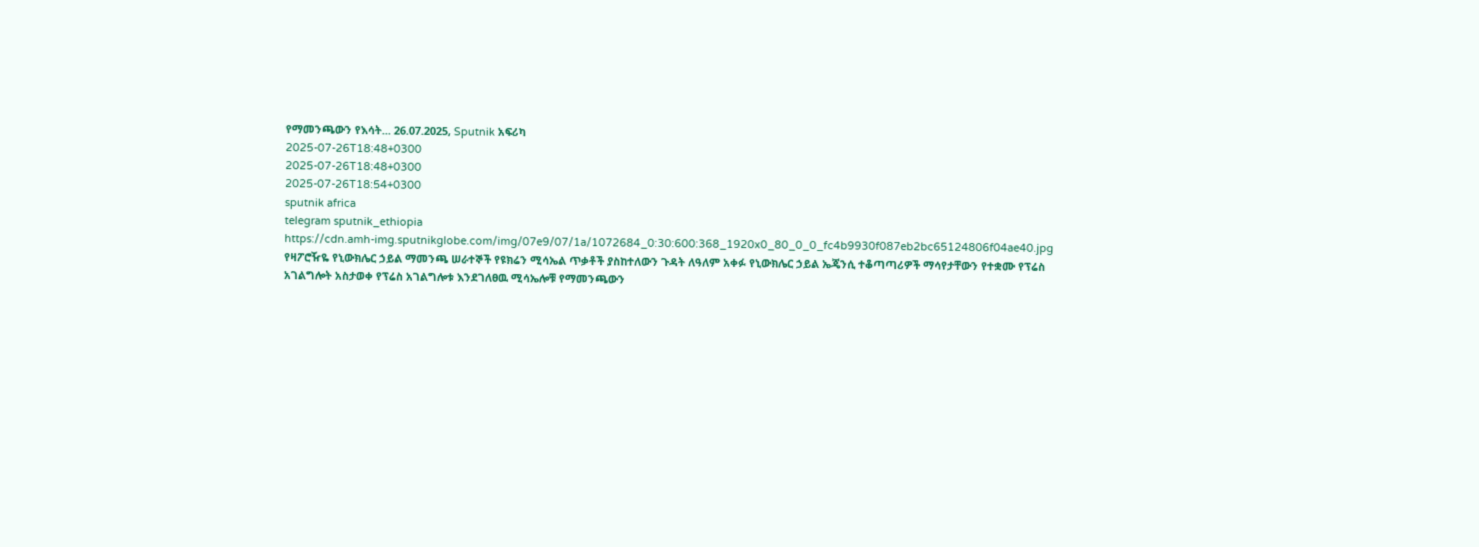የማመንጫውን የእሳት... 26.07.2025, Sputnik አፍሪካ
2025-07-26T18:48+0300
2025-07-26T18:48+0300
2025-07-26T18:54+0300
sputnik africa
telegram sputnik_ethiopia
https://cdn.amh-img.sputnikglobe.com/img/07e9/07/1a/1072684_0:30:600:368_1920x0_80_0_0_fc4b9930f087eb2bc65124806f04ae40.jpg
የዛፖሮዥዬ የኒውክሌር ኃይል ማመንጫ ሠራተኞች የዩክሬን ሚሳኤል ጥቃቶች ያስከተለውን ጉዳት ለዓለም አቀፉ የኒውክሌር ኃይል ኤጄንሲ ተቆጣጣሪዎች ማሳየታቸውን የተቋሙ የፕሬስ አገልግሎት አስታወቀ የፕሬስ አገልግሎቱ እንደገለፀዉ ሚሳኤሎቹ የማመንጫውን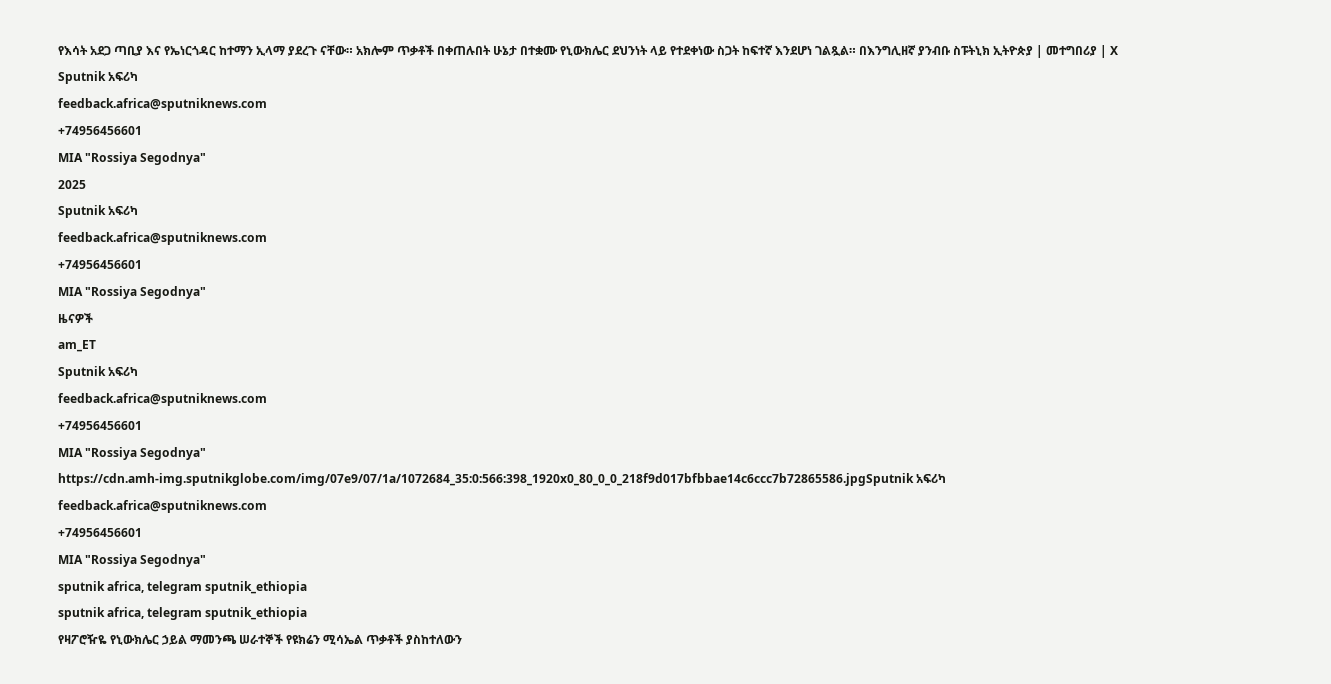የእሳት አደጋ ጣቢያ እና የኤነርጎዳር ከተማን ኢላማ ያደረጉ ናቸው። አክሎም ጥቃቶች በቀጠሉበት ሁኔታ በተቋሙ የኒውክሌር ደህንነት ላይ የተደቀነው ስጋት ከፍተኛ እንደሆነ ገልጿል። በእንግሊዘኛ ያንብቡ ስፑትኒክ ኢትዮጵያ | መተግበሪያ | X
Sputnik አፍሪካ
feedback.africa@sputniknews.com
+74956456601
MIA "Rossiya Segodnya"
2025
Sputnik አፍሪካ
feedback.africa@sputniknews.com
+74956456601
MIA "Rossiya Segodnya"
ዜናዎች
am_ET
Sputnik አፍሪካ
feedback.africa@sputniknews.com
+74956456601
MIA "Rossiya Segodnya"
https://cdn.amh-img.sputnikglobe.com/img/07e9/07/1a/1072684_35:0:566:398_1920x0_80_0_0_218f9d017bfbbae14c6ccc7b72865586.jpgSputnik አፍሪካ
feedback.africa@sputniknews.com
+74956456601
MIA "Rossiya Segodnya"
sputnik africa, telegram sputnik_ethiopia
sputnik africa, telegram sputnik_ethiopia
የዛፖሮዥዬ የኒውክሌር ኃይል ማመንጫ ሠራተኞች የዩክሬን ሚሳኤል ጥቃቶች ያስከተለውን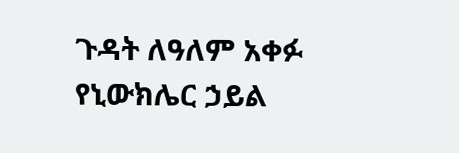ጉዳት ለዓለም አቀፉ የኒውክሌር ኃይል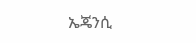ኤጄንሲ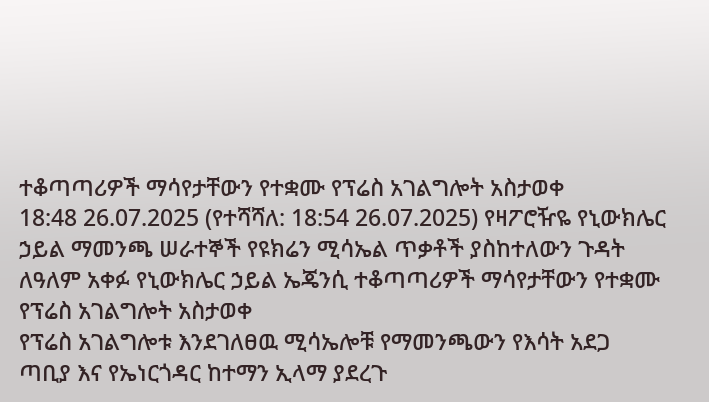ተቆጣጣሪዎች ማሳየታቸውን የተቋሙ የፕሬስ አገልግሎት አስታወቀ
18:48 26.07.2025 (የተሻሻለ: 18:54 26.07.2025) የዛፖሮዥዬ የኒውክሌር ኃይል ማመንጫ ሠራተኞች የዩክሬን ሚሳኤል ጥቃቶች ያስከተለውን ጉዳት ለዓለም አቀፉ የኒውክሌር ኃይል ኤጄንሲ ተቆጣጣሪዎች ማሳየታቸውን የተቋሙ የፕሬስ አገልግሎት አስታወቀ
የፕሬስ አገልግሎቱ እንደገለፀዉ ሚሳኤሎቹ የማመንጫውን የእሳት አደጋ ጣቢያ እና የኤነርጎዳር ከተማን ኢላማ ያደረጉ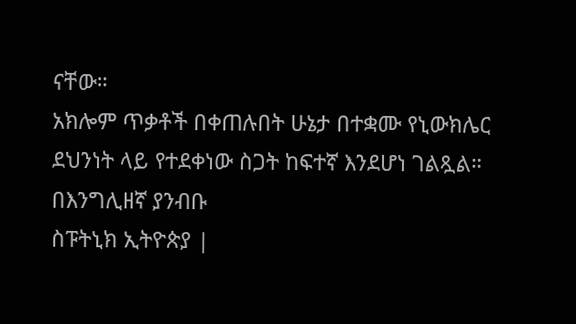ናቸው።
አክሎም ጥቃቶች በቀጠሉበት ሁኔታ በተቋሙ የኒውክሌር ደህንነት ላይ የተደቀነው ስጋት ከፍተኛ እንደሆነ ገልጿል።
በእንግሊዘኛ ያንብቡ
ስፑትኒክ ኢትዮጵያ |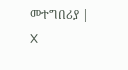መተግበሪያ | X